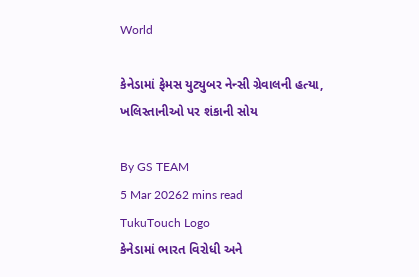World

કેનેડામાં ફેમસ યુટ્યુબર નેન્સી ગ્રેવાલની હત્યા, ખલિસ્તાનીઓ પર શંકાની સોય

By GS TEAM
5 Mar 20262 mins read
TukuTouch Logo
કેનેડામાં ભારત વિરોધી અને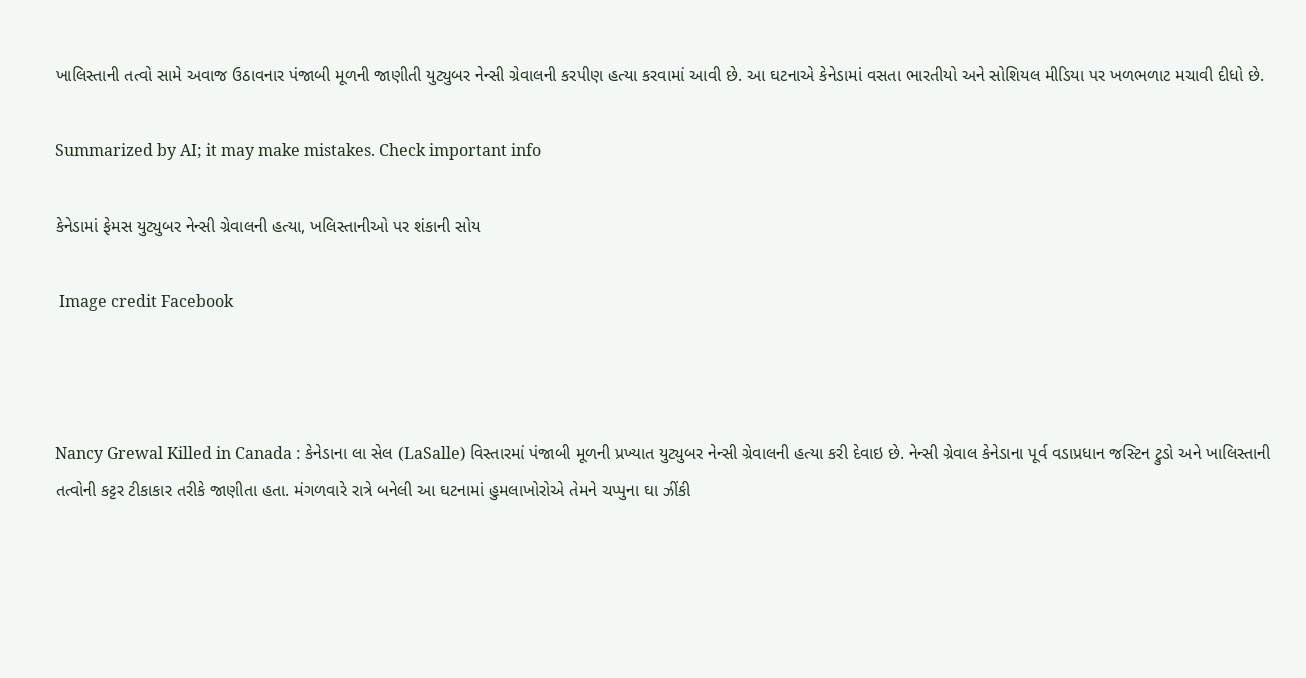ખાલિસ્તાની તત્વો સામે અવાજ ઉઠાવનાર પંજાબી મૂળની જાણીતી યુટ્યુબર નેન્સી ગ્રેવાલની કરપીણ હત્યા કરવામાં આવી છે. આ ઘટનાએ કેનેડામાં વસતા ભારતીયો અને સોશિયલ મીડિયા પર ખળભળાટ મચાવી દીધો છે.

Summarized by AI; it may make mistakes. Check important info

કેનેડામાં ફેમસ યુટ્યુબર નેન્સી ગ્રેવાલની હત્યા, ખલિસ્તાનીઓ પર શંકાની સોય

 Image credit Facebook



Nancy Grewal Killed in Canada : કેનેડાના લા સેલ (LaSalle) વિસ્તારમાં પંજાબી મૂળની પ્રખ્યાત યુટ્યુબર નેન્સી ગ્રેવાલની હત્યા કરી દેવાઇ છે. નેન્સી ગ્રેવાલ કેનેડાના પૂર્વ વડાપ્રધાન જસ્ટિન ટ્રુડો અને ખાલિસ્તાની તત્વોની કટ્ટર ટીકાકાર તરીકે જાણીતા હતા. મંગળવારે રાત્રે બનેલી આ ઘટનામાં હુમલાખોરોએ તેમને ચપ્પુના ઘા ઝીંકી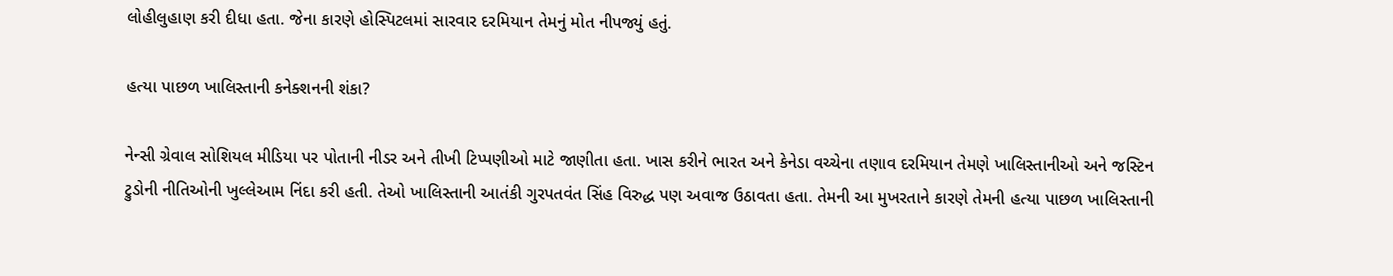લોહીલુહાણ કરી દીધા હતા. જેના કારણે હોસ્પિટલમાં સારવાર દરમિયાન તેમનું મોત નીપજ્યું હતું.

હત્યા પાછળ ખાલિસ્તાની કનેક્શનની શંકા?

નેન્સી ગ્રેવાલ સોશિયલ મીડિયા પર પોતાની નીડર અને તીખી ટિપ્પણીઓ માટે જાણીતા હતા. ખાસ કરીને ભારત અને કેનેડા વચ્ચેના તણાવ દરમિયાન તેમણે ખાલિસ્તાનીઓ અને જસ્ટિન ટ્રુડોની નીતિઓની ખુલ્લેઆમ નિંદા કરી હતી. તેઓ ખાલિસ્તાની આતંકી ગુરપતવંત સિંહ વિરુદ્ધ પણ અવાજ ઉઠાવતા હતા. તેમની આ મુખરતાને કારણે તેમની હત્યા પાછળ ખાલિસ્તાની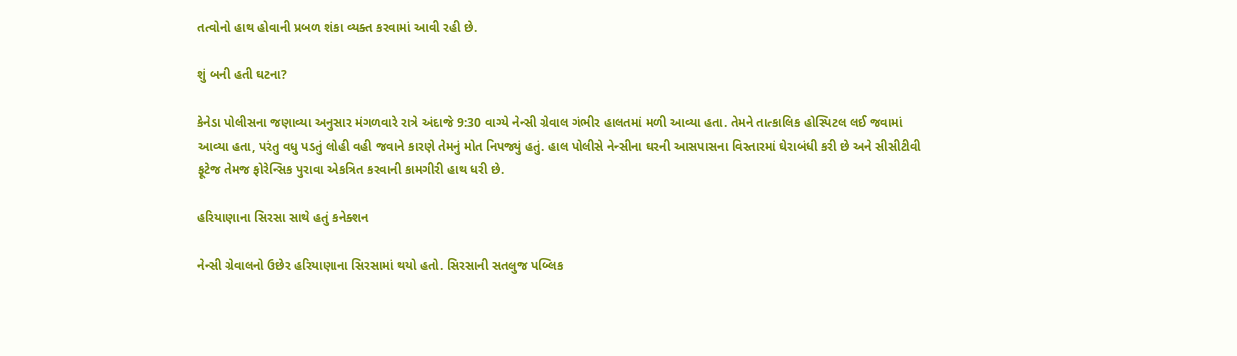તત્વોનો હાથ હોવાની પ્રબળ શંકા વ્યક્ત કરવામાં આવી રહી છે.

શું બની હતી ઘટના?

કેનેડા પોલીસના જણાવ્યા અનુસાર મંગળવારે રાત્રે અંદાજે 9:30 વાગ્યે નેન્સી ગ્રેવાલ ગંભીર હાલતમાં મળી આવ્યા હતા. તેમને તાત્કાલિક હોસ્પિટલ લઈ જવામાં આવ્યા હતા, પરંતુ વધુ પડતું લોહી વહી જવાને કારણે તેમનું મોત નિપજ્યું હતું. હાલ પોલીસે નેન્સીના ઘરની આસપાસના વિસ્તારમાં ઘેરાબંધી કરી છે અને સીસીટીવી ફૂટેજ તેમજ ફોરેન્સિક પુરાવા એકત્રિત કરવાની કામગીરી હાથ ધરી છે.

હરિયાણાના સિરસા સાથે હતું કનેક્શન

નેન્સી ગ્રેવાલનો ઉછેર હરિયાણાના સિરસામાં થયો હતો. સિરસાની સતલુજ પબ્લિક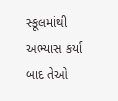સ્કૂલમાંથી અભ્યાસ કર્યા બાદ તેઓ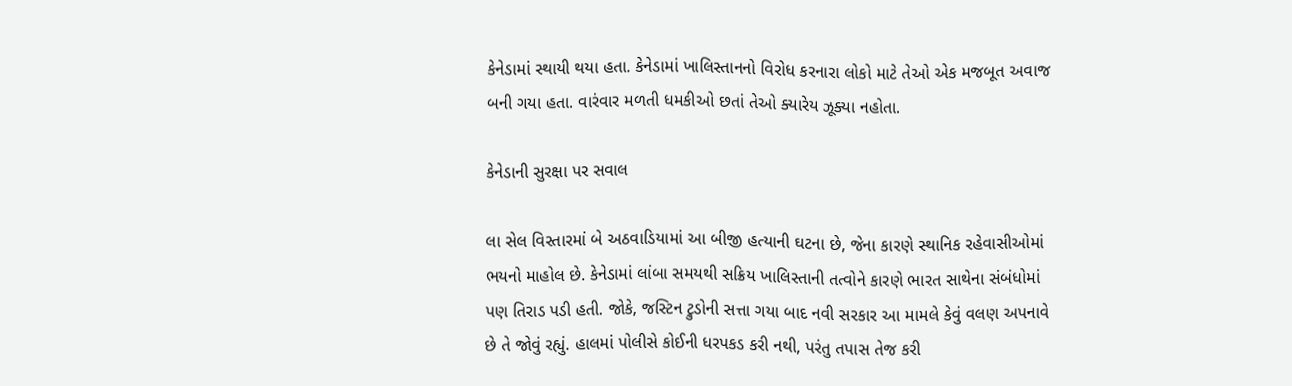કેનેડામાં સ્થાયી થયા હતા. કેનેડામાં ખાલિસ્તાનનો વિરોધ કરનારા લોકો માટે તેઓ એક મજબૂત અવાજ બની ગયા હતા. વારંવાર મળતી ધમકીઓ છતાં તેઓ ક્યારેય ઝૂક્યા નહોતા.

કેનેડાની સુરક્ષા પર સવાલ

લા સેલ વિસ્તારમાં બે અઠવાડિયામાં આ બીજી હત્યાની ઘટના છે, જેના કારણે સ્થાનિક રહેવાસીઓમાં ભયનો માહોલ છે. કેનેડામાં લાંબા સમયથી સક્રિય ખાલિસ્તાની તત્વોને કારણે ભારત સાથેના સંબંધોમાં પણ તિરાડ પડી હતી. જોકે, જસ્ટિન ટ્રુડોની સત્તા ગયા બાદ નવી સરકાર આ મામલે કેવું વલણ અપનાવે છે તે જોવું રહ્યું. હાલમાં પોલીસે કોઈની ધરપકડ કરી નથી, પરંતુ તપાસ તેજ કરી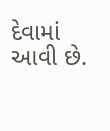દેવામાં આવી છે.